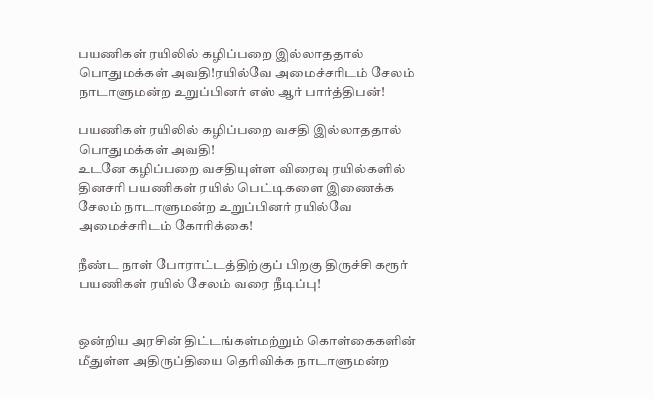பயணிகள் ரயிலில் கழிப்பறை இல்லாததால் பொதுமக்கள் அவதி!ரயில்வே அமைச்சரிடம் சேலம் நாடாளுமன்ற உறுப்பினர் எஸ் ஆர் பார்த்திபன்!

பயணிகள் ரயிலில் கழிப்பறை வசதி இல்லாததால் பொதுமக்கள் அவதி!
உடனே கழிப்பறை வசதியுள்ள விரைவு ரயில்களில் தினசரி பயணிகள் ரயில் பெட்டிகளை இணைக்க சேலம் நாடாளுமன்ற உறுப்பினர் ரயில்வே அமைச்சரிடம் கோரிக்கை!

நீண்ட நாள் போராட்டத்திற்குப் பிறகு திருச்சி கரூர் பயணிகள் ரயில் சேலம் வரை நீடிப்பு!


ஒன்றிய அரசின் திட்டங்கள்மற்றும் கொள்கைகளின் மீதுள்ள அதிருப்தியை தெரிவிக்க நாடாளுமன்ற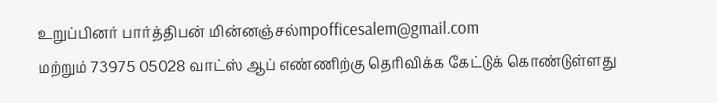உறுப்பினர் பார்த்திபன் மின்னஞ்சல்mpofficesalem@gmail.com
மற்றும் 73975 05028 வாட்ஸ் ஆப் எண்ணிற்கு தெரிவிக்க கேட்டுக் கொண்டுள்ளது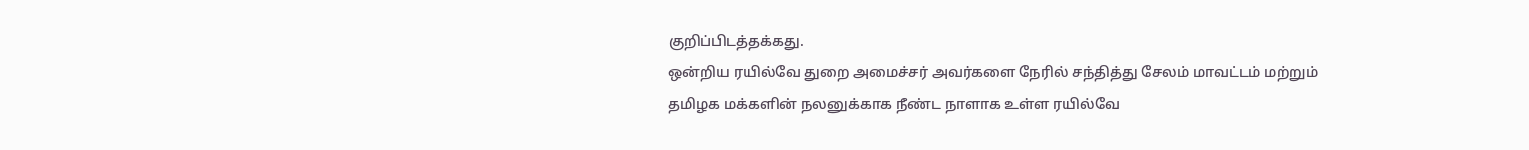குறிப்பிடத்தக்கது.
ஒன்றிய ரயில்வே துறை அமைச்சர் அவர்களை நேரில் சந்தித்து சேலம் மாவட்டம் மற்றும் தமிழக மக்களின் நலனுக்காக நீண்ட நாளாக உள்ள ரயில்வே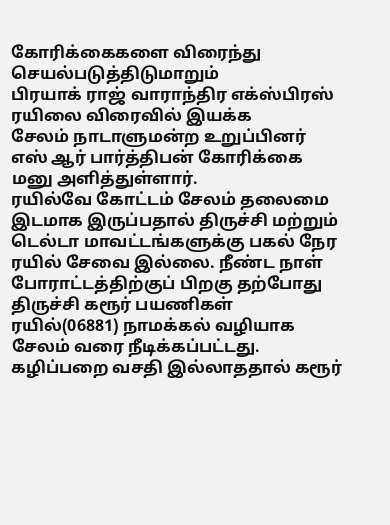கோரிக்கைகளை விரைந்து செயல்படுத்திடுமாறும்
பிரயாக் ராஜ் வாராந்திர எக்ஸ்பிரஸ் ரயிலை விரைவில் இயக்க
சேலம் நாடாளுமன்ற உறுப்பினர் எஸ் ஆர் பார்த்திபன் கோரிக்கை மனு அளித்துள்ளார்.
ரயில்வே கோட்டம் சேலம் தலைமை இடமாக இருப்பதால் திருச்சி மற்றும் டெல்டா மாவட்டங்களுக்கு பகல் நேர ரயில் சேவை இல்லை. நீண்ட நாள் போராட்டத்திற்குப் பிறகு தற்போது திருச்சி கரூர் பயணிகள் ரயில்(06881) நாமக்கல் வழியாக சேலம் வரை நீடிக்கப்பட்டது. கழிப்பறை வசதி இல்லாததால் கரூர்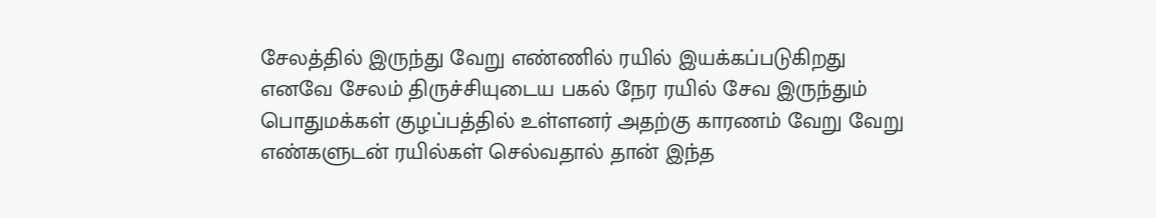சேலத்தில் இருந்து வேறு எண்ணில் ரயில் இயக்கப்படுகிறது எனவே சேலம் திருச்சியுடைய பகல் நேர ரயில் சேவ இருந்தும் பொதுமக்கள் குழப்பத்தில் உள்ளனர் அதற்கு காரணம் வேறு வேறு எண்களுடன் ரயில்கள் செல்வதால் தான் இந்த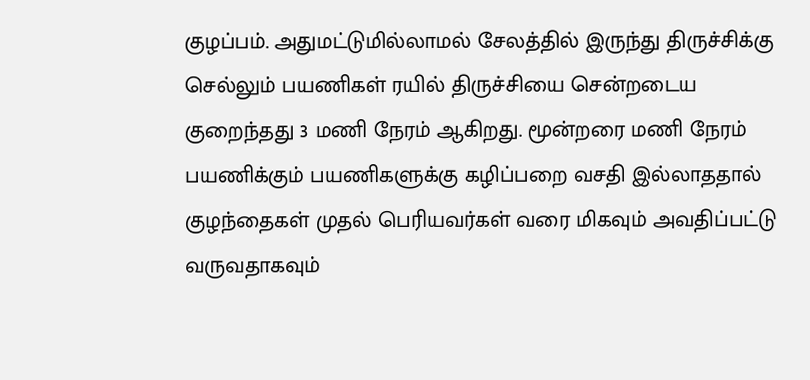குழப்பம். அதுமட்டுமில்லாமல் சேலத்தில் இருந்து திருச்சிக்கு செல்லும் பயணிகள் ரயில் திருச்சியை சென்றடைய குறைந்தது 3 மணி நேரம் ஆகிறது. மூன்றரை மணி நேரம் பயணிக்கும் பயணிகளுக்கு கழிப்பறை வசதி இல்லாததால் குழந்தைகள் முதல் பெரியவர்கள் வரை மிகவும் அவதிப்பட்டு வருவதாகவும்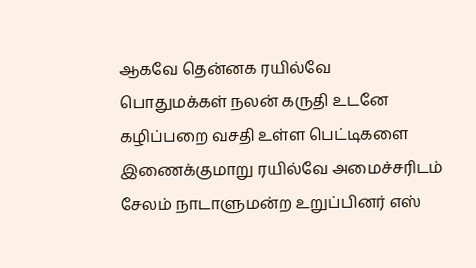ஆகவே தென்னக ரயில்வே
பொதுமக்கள் நலன் கருதி உடனே கழிப்பறை வசதி உள்ள பெட்டிகளை இணைக்குமாறு ரயில்வே அமைச்சரிடம் சேலம் நாடாளுமன்ற உறுப்பினர் எஸ்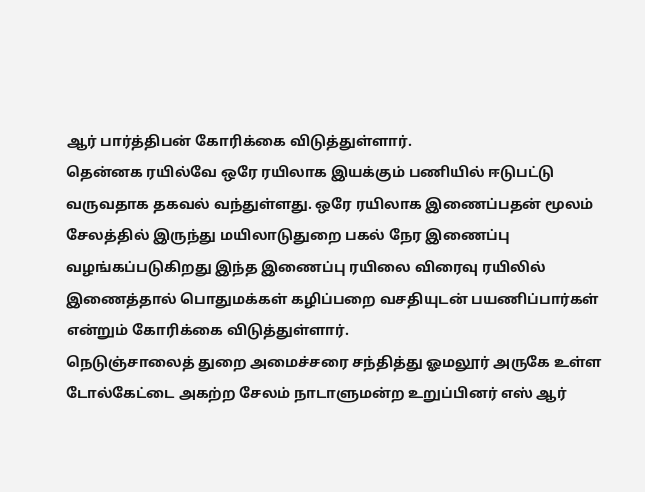ஆர் பார்த்திபன் கோரிக்கை விடுத்துள்ளார்.
தென்னக ரயில்வே ஒரே ரயிலாக இயக்கும் பணியில் ஈடுபட்டு வருவதாக தகவல் வந்துள்ளது. ஒரே ரயிலாக இணைப்பதன் மூலம் சேலத்தில் இருந்து மயிலாடுதுறை பகல் நேர இணைப்பு வழங்கப்படுகிறது இந்த இணைப்பு ரயிலை விரைவு ரயிலில் இணைத்தால் பொதுமக்கள் கழிப்பறை வசதியுடன் பயணிப்பார்கள் என்றும் கோரிக்கை விடுத்துள்ளார்.
நெடுஞ்சாலைத் துறை அமைச்சரை சந்தித்து ஓமலூர் அருகே உள்ள டோல்கேட்டை அகற்ற சேலம் நாடாளுமன்ற உறுப்பினர் எஸ் ஆர்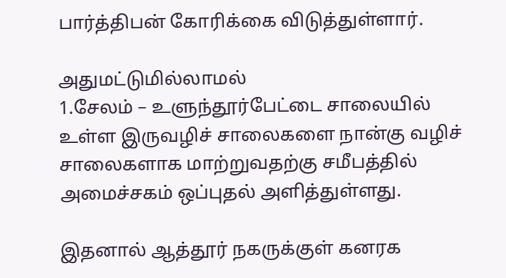பார்த்திபன் கோரிக்கை விடுத்துள்ளார்.

அதுமட்டுமில்லாமல்
1.சேலம் – உளுந்தூர்பேட்டை சாலையில் உள்ள இருவழிச் சாலைகளை நான்கு வழிச் சாலைகளாக மாற்றுவதற்கு சமீபத்தில் அமைச்சகம் ஒப்புதல் அளித்துள்ளது.

இதனால் ஆத்தூர் நகருக்குள் கனரக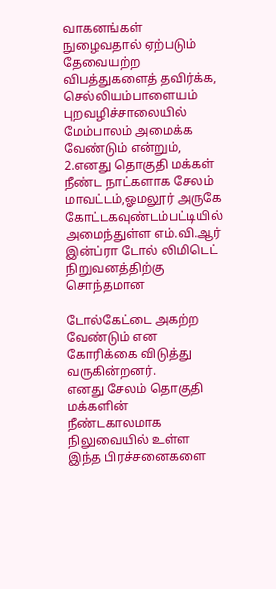வாகனங்கள் நுழைவதால் ஏற்படும் தேவையற்ற விபத்துகளைத் தவிர்க்க, செல்லியம்பாளையம் புறவழிச்சாலையில் மேம்பாலம் அமைக்க வேண்டும் என்றும்,
2.எனது தொகுதி மக்கள் நீண்ட நாட்களாக சேலம் மாவட்டம்,ஓமலூர் அருகே கோட்டகவுண்டம்பட்டியில் அமைந்துள்ள எம்.வி.ஆர் இன்ப்ரா டோல் லிமிடெட் நிறுவனத்திற்கு சொந்தமான

டோல்கேட்டை அகற்ற வேண்டும் என கோரிக்கை விடுத்து வருகின்றனர்.
எனது சேலம் தொகுதி மக்களின் நீண்டகாலமாக நிலுவையில் உள்ள இந்த பிரச்சனைகளை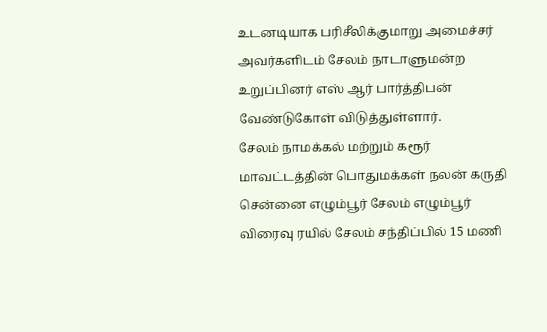உடனடியாக பரிசீலிக்குமாறு அமைச்சர் அவர்களிடம் சேலம் நாடாளுமன்ற உறுப்பினர் எஸ் ஆர் பார்த்திபன் வேண்டுகோள் விடுத்துள்ளார்.
சேலம் நாமக்கல் மற்றும் கரூர் மாவட்டத்தின் பொதுமக்கள் நலன் கருதி சென்னை எழும்பூர் சேலம் எழும்பூர் விரைவு ரயில் சேலம் சந்திப்பில் 15 மணி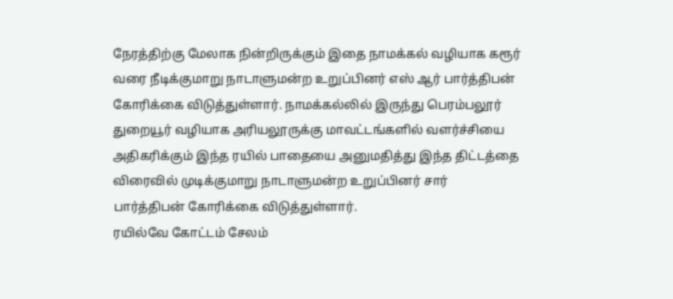நேரத்திற்கு மேலாக நின்றிருக்கும் இதை நாமக்கல் வழியாக கரூர் வரை நீடிக்குமாறு நாடாளுமன்ற உறுப்பினர் எஸ் ஆர் பார்த்திபன் கோரிக்கை விடுத்துள்ளார். நாமக்கல்லில் இருந்து பெரம்பலூர் துறையூர் வழியாக அரியலூருக்கு மாவட்டங்களில் வளர்ச்சியை அதிகரிக்கும் இந்த ரயில் பாதையை அனுமதித்து இந்த திட்டத்தை விரைவில் முடிக்குமாறு நாடாளுமன்ற உறுப்பினர் சார் பார்த்திபன் கோரிக்கை விடுத்துள்ளார்.
ரயில்வே கோட்டம் சேலம்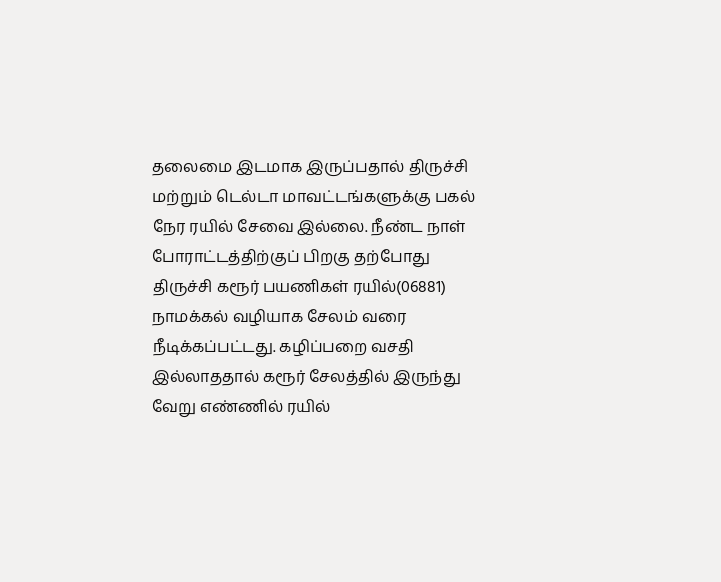தலைமை இடமாக இருப்பதால் திருச்சி மற்றும் டெல்டா மாவட்டங்களுக்கு பகல் நேர ரயில் சேவை இல்லை. நீண்ட நாள் போராட்டத்திற்குப் பிறகு தற்போது திருச்சி கரூர் பயணிகள் ரயில்(06881) நாமக்கல் வழியாக சேலம் வரை நீடிக்கப்பட்டது. கழிப்பறை வசதி இல்லாததால் கரூர் சேலத்தில் இருந்து வேறு எண்ணில் ரயில்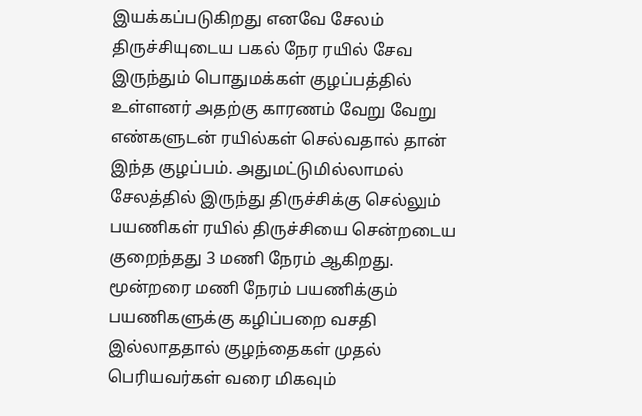இயக்கப்படுகிறது எனவே சேலம் திருச்சியுடைய பகல் நேர ரயில் சேவ இருந்தும் பொதுமக்கள் குழப்பத்தில் உள்ளனர் அதற்கு காரணம் வேறு வேறு எண்களுடன் ரயில்கள் செல்வதால் தான் இந்த குழப்பம். அதுமட்டுமில்லாமல் சேலத்தில் இருந்து திருச்சிக்கு செல்லும் பயணிகள் ரயில் திருச்சியை சென்றடைய குறைந்தது 3 மணி நேரம் ஆகிறது. மூன்றரை மணி நேரம் பயணிக்கும் பயணிகளுக்கு கழிப்பறை வசதி இல்லாததால் குழந்தைகள் முதல் பெரியவர்கள் வரை மிகவும்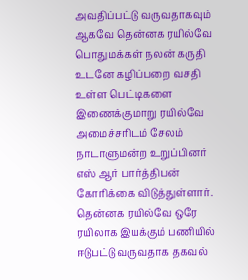அவதிப்பட்டு வருவதாகவும் ஆகவே தென்னக ரயில்வே
பொதுமக்கள் நலன் கருதி உடனே கழிப்பறை வசதி உள்ள பெட்டிகளை இணைக்குமாறு ரயில்வே அமைச்சரிடம் சேலம் நாடாளுமன்ற உறுப்பினர் எஸ் ஆர் பார்த்திபன் கோரிக்கை விடுத்துள்ளார்.
தென்னக ரயில்வே ஒரே ரயிலாக இயக்கும் பணியில் ஈடுபட்டு வருவதாக தகவல்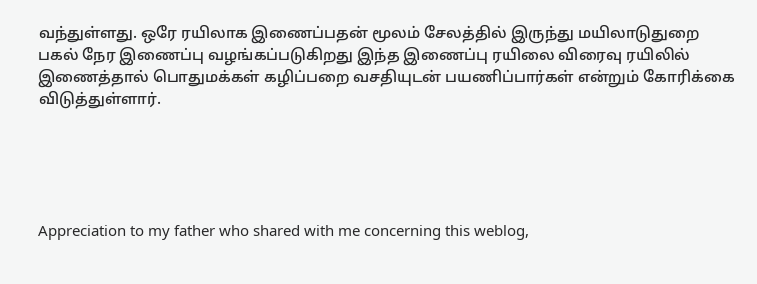வந்துள்ளது. ஒரே ரயிலாக இணைப்பதன் மூலம் சேலத்தில் இருந்து மயிலாடுதுறை பகல் நேர இணைப்பு வழங்கப்படுகிறது இந்த இணைப்பு ரயிலை விரைவு ரயிலில் இணைத்தால் பொதுமக்கள் கழிப்பறை வசதியுடன் பயணிப்பார்கள் என்றும் கோரிக்கை விடுத்துள்ளார்.





Appreciation to my father who shared with me concerning this weblog,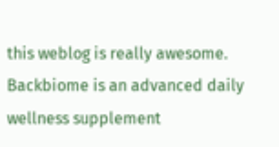this weblog is really awesome.
Backbiome is an advanced daily wellness supplement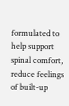formulated to help support spinal comfort, reduce feelings of built-up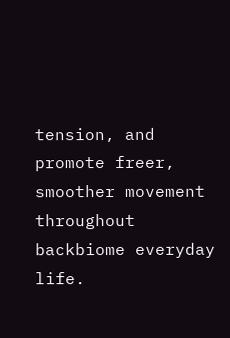tension, and promote freer, smoother movement throughout backbiome everyday life.